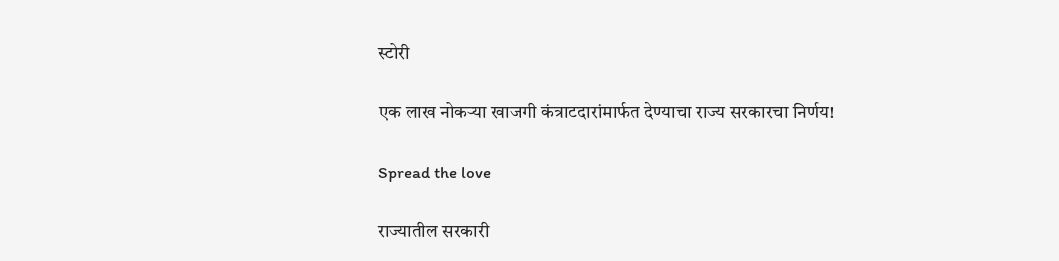स्टोरी

एक लाख नोकऱ्या खाजगी कंत्राटदारांमार्फत देण्याचा राज्य सरकारचा निर्णय!

Spread the love

राज्यातील सरकारी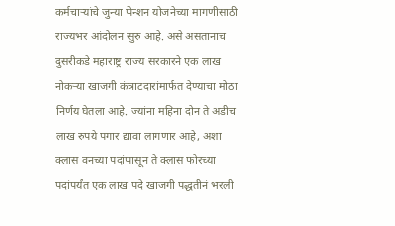कर्मचाऱ्यांचे जुन्या पेन्शन योजनेच्या मागणीसाठी राज्यभर आंदोलन सुरु आहे. असे असतानाच दुसरीकडे महाराष्ट्र राज्य सरकारने एक लाख नोकऱ्या खाजगी कंत्राटदारांमार्फत देण्याचा मोठा निर्णय घेतला आहे. ज्यांना महिना दोन ते अडीच लाख रुपये पगार द्यावा लागणार आहे, अशा क्लास वनच्या पदांपासून ते क्लास फोरच्या पदांपर्यंत एक लाख पदे खाजगी पद्धतीनं भरली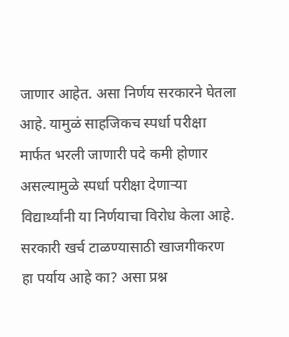जाणार आहेत. असा निर्णय सरकारने घेतला आहे. यामुळं साहजिकच स्पर्धा परीक्षा मार्फत भरली जाणारी पदे कमी होणार असल्यामुळे स्पर्धा परीक्षा देणाऱ्या विद्यार्थ्यांनी या निर्णयाचा विरोध केला आहे. सरकारी खर्च टाळण्यासाठी खाजगीकरण हा पर्याय आहे का? असा प्रश्न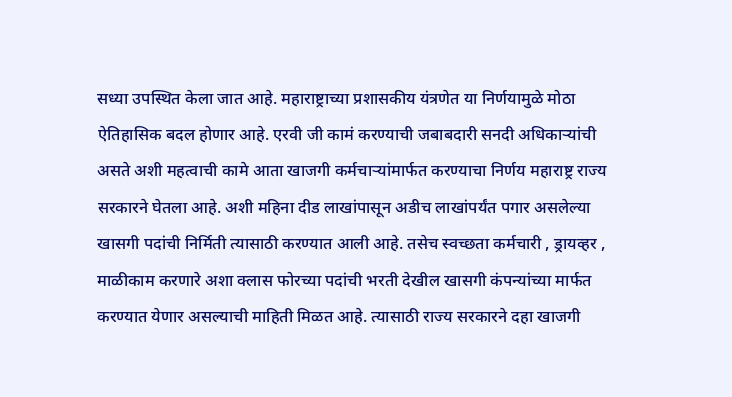सध्या उपस्थित केला जात आहे. महाराष्ट्राच्या प्रशासकीय यंत्रणेत या निर्णयामुळे मोठा ऐतिहासिक बदल होणार आहे. एरवी जी कामं करण्याची जबाबदारी सनदी अधिकाऱ्यांची असते अशी महत्वाची कामे आता खाजगी कर्मचाऱ्यांमार्फत करण्याचा निर्णय महाराष्ट्र राज्य सरकारने घेतला आहे. अशी महिना दीड लाखांपासून अडीच लाखांपर्यंत पगार असलेल्या खासगी पदांची निर्मिती त्यासाठी करण्यात आली आहे. तसेच स्वच्छता कर्मचारी , ड्रायव्हर , माळीकाम करणारे अशा क्लास फोरच्या पदांची भरती देखील खासगी कंपन्यांच्या मार्फत करण्यात येणार असल्याची माहिती मिळत आहे. त्यासाठी राज्य सरकारने दहा खाजगी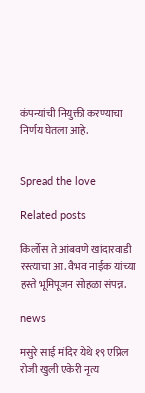कंपन्यांची नियुक्ती करण्याचा निर्णय घेतला आहे.


Spread the love

Related posts

किर्लोस ते आंबवणे खांदारवाडी रस्त्याचा आ. वैभव नाईक यांच्या हस्ते भूमिपूजन सोहळा संपन्न.

news

मसुरे साई मंदिर येथे १९ एप्रिल रोजी खुली एकेरी नृत्य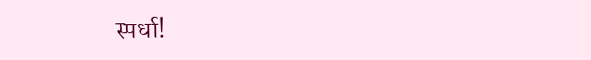स्पर्धा!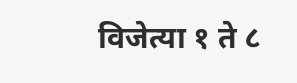विजेत्या १ ते ८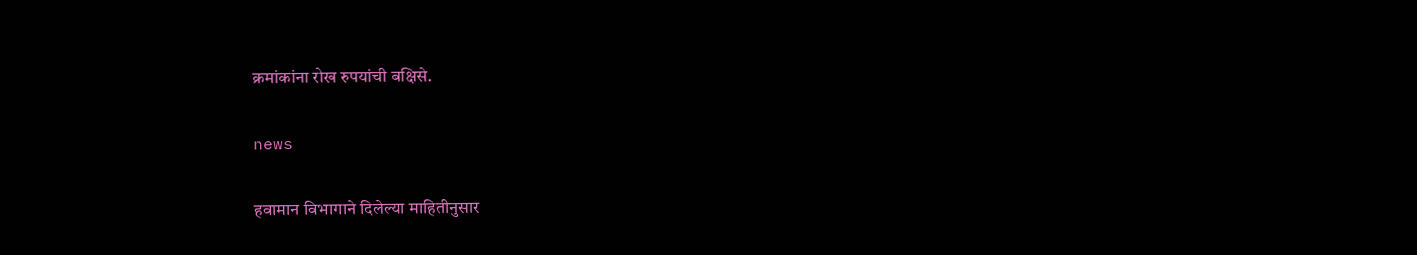क्रमांकांना रोख रुपयांची बक्षिसे.

news

हवामान विभागाने दिलेल्या माहितीनुसार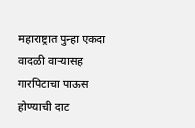महाराष्ट्रात पुन्हा एकदा वादळी वाऱ्यासह गारपिटाचा पाऊस होण्याची दाट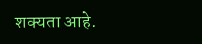शक्यता आहे.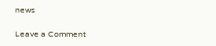news

Leave a Comment